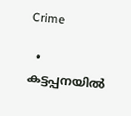Crime

  • കട്ടപ്പനയില്‍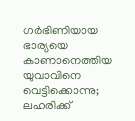ഗര്‍ഭിണിയായ ഭാര്യയെ കാണാനെത്തിയ യുവാവിനെ വെട്ടിക്കൊന്നു; ലഹരിക്ക്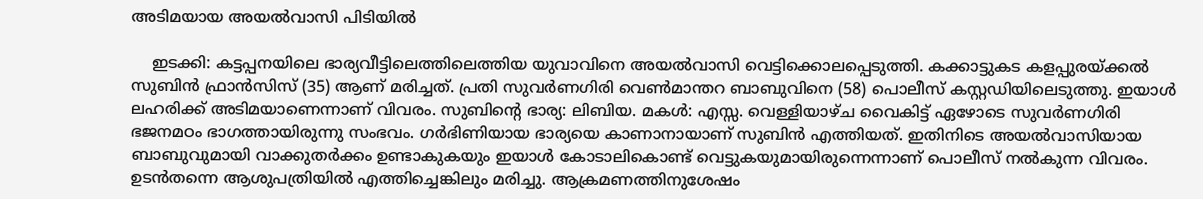അടിമയായ അയല്‍വാസി പിടിയില്‍

    ഇടക്കി: കട്ടപ്പനയിലെ ഭാര്യവീട്ടിലെത്തിലെത്തിയ യുവാവിനെ അയല്‍വാസി വെട്ടിക്കൊലപ്പെടുത്തി. കക്കാട്ടുകട കളപ്പുരയ്ക്കല്‍ സുബിന്‍ ഫ്രാന്‍സിസ് (35) ആണ് മരിച്ചത്. പ്രതി സുവര്‍ണഗിരി വെണ്‍മാന്തറ ബാബുവിനെ (58) പൊലീസ് കസ്റ്റഡിയിലെടുത്തു. ഇയാള്‍ ലഹരിക്ക് അടിമയാണെന്നാണ് വിവരം. സുബിന്റെ ഭാര്യ: ലിബിയ. മകള്‍: എസ്സ. വെള്ളിയാഴ്ച വൈകിട്ട് ഏഴോടെ സുവര്‍ണഗിരി ഭജനമഠം ഭാഗത്തായിരുന്നു സംഭവം. ഗര്‍ഭിണിയായ ഭാര്യയെ കാണാനായാണ് സുബിന്‍ എത്തിയത്. ഇതിനിടെ അയല്‍വാസിയായ ബാബുവുമായി വാക്കുതര്‍ക്കം ഉണ്ടാകുകയും ഇയാള്‍ കോടാലികൊണ്ട് വെട്ടുകയുമായിരുന്നെന്നാണ് പൊലീസ് നല്‍കുന്ന വിവരം. ഉടന്‍തന്നെ ആശുപത്രിയില്‍ എത്തിച്ചെങ്കിലും മരിച്ചു. ആക്രമണത്തിനുശേഷം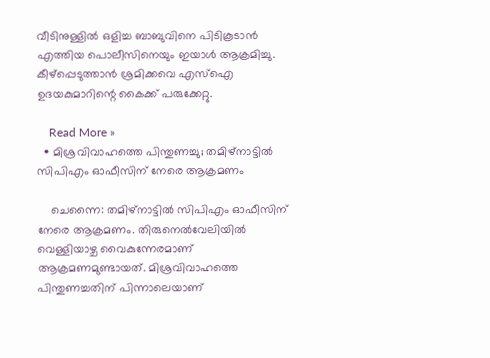വീടിനുള്ളില്‍ ഒളിച്ച ബാബുവിനെ പിടികൂടാന്‍ എത്തിയ പൊലീസിനെയും ഇയാള്‍ ആക്രമിച്ചു. കീഴ്പ്പെടുത്താന്‍ ശ്രമിക്കവെ എസ്ഐ ഉദയകുമാറിന്റെ കൈക്ക് പരുക്കേറ്റു.

    Read More »
  • മിശ്രവിവാഹത്തെ പിന്തുണച്ചു; തമിഴ്നാട്ടില്‍ സിപിഎം ഓഫീസിന് നേരെ ആക്രമണം

    ചെന്നൈ: തമിഴ്നാട്ടില്‍ സിപിഎം ഓഫീസിന് നേരെ ആക്രമണം. തിരുനെല്‍വേലിയില്‍ വെള്ളിയാഴ്ച വൈകുന്നേരമാണ് ആക്രമണമുണ്ടായത്. മിശ്രവിവാഹത്തെ പിന്തുണച്ചതിന് പിന്നാലെയാണ്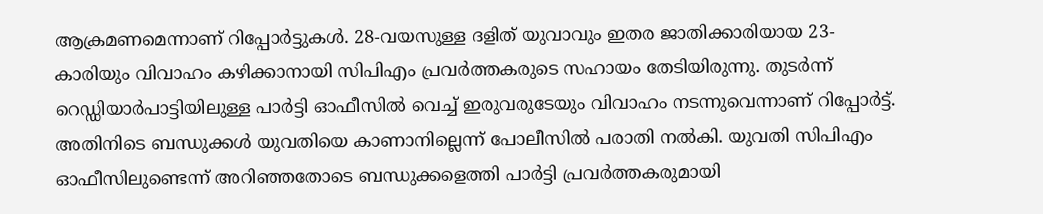ആക്രമണമെന്നാണ് റിപ്പോര്‍ട്ടുകള്‍. 28-വയസുള്ള ദളിത് യുവാവും ഇതര ജാതിക്കാരിയായ 23-കാരിയും വിവാഹം കഴിക്കാനായി സിപിഎം പ്രവര്‍ത്തകരുടെ സഹായം തേടിയിരുന്നു. തുടര്‍ന്ന് റെഡ്ഡിയാര്‍പാട്ടിയിലുള്ള പാര്‍ട്ടി ഓഫീസില്‍ വെച്ച് ഇരുവരുടേയും വിവാഹം നടന്നുവെന്നാണ് റിപ്പോര്‍ട്ട്. അതിനിടെ ബന്ധുക്കള്‍ യുവതിയെ കാണാനില്ലെന്ന് പോലീസില്‍ പരാതി നല്‍കി. യുവതി സിപിഎം ഓഫീസിലുണ്ടെന്ന് അറിഞ്ഞതോടെ ബന്ധുക്കളെത്തി പാര്‍ട്ടി പ്രവര്‍ത്തകരുമായി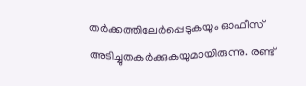തര്‍ക്കത്തിലേര്‍പ്പെടുകയും ഓഫീസ് അടിച്ചുതകര്‍ക്കുകയുമായിരുന്നു. രണ്ട്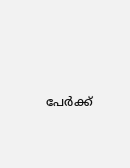പേര്‍ക്ക്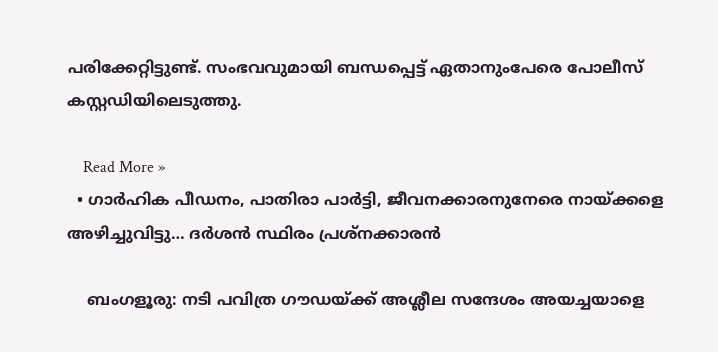പരിക്കേറ്റിട്ടുണ്ട്. സംഭവവുമായി ബന്ധപ്പെട്ട് ഏതാനുംപേരെ പോലീസ് കസ്റ്റഡിയിലെടുത്തു.

    Read More »
  • ഗാര്‍ഹിക പീഡനം, പാതിരാ പാര്‍ട്ടി, ജീവനക്കാരനുനേരെ നായ്ക്കളെ അഴിച്ചുവിട്ടു… ദര്‍ശന്‍ സ്ഥിരം പ്രശ്‌നക്കാരന്‍

    ബംഗളൂരു: നടി പവിത്ര ഗൗഡയ്ക്ക് അശ്ലീല സന്ദേശം അയച്ചയാളെ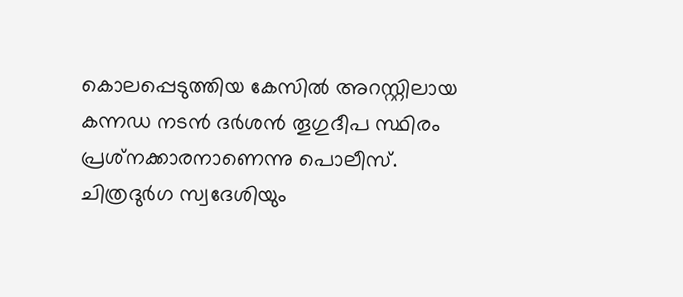കൊലപ്പെടുത്തിയ കേസില്‍ അറസ്റ്റിലായ കന്നഡ നടന്‍ ദര്‍ശന്‍ തൂഗുദീപ സ്ഥിരം പ്രശ്‌നക്കാരനാണെന്നു പൊലീസ്. ചിത്രദുര്‍ഗ സ്വദേശിയും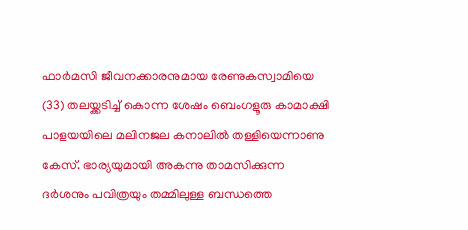ഫാര്‍മസി ജീവനക്കാരനുമായ രേണുകസ്വാമിയെ (33) തലയ്ക്കടിച്ച് കൊന്ന ശേഷം ബെംഗളൂരു കാമാക്ഷി പാളയയിലെ മലിനജല കനാലില്‍ തള്ളിയെന്നാണു കേസ്. ഭാര്യയുമായി അകന്നു താമസിക്കുന്ന ദര്‍ശനും പവിത്രയും തമ്മിലുള്ള ബന്ധത്തെ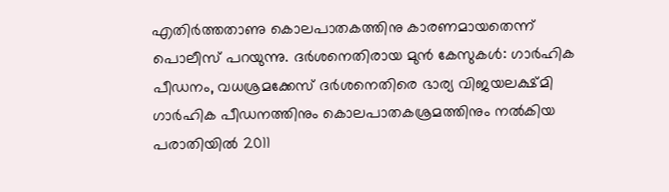എതിര്‍ത്തതാണു കൊലപാതകത്തിനു കാരണമായതെന്ന് പൊലീസ് പറയുന്നു. ദര്‍ശനെതിരായ മുന്‍ കേസുകള്‍: ഗാര്‍ഹിക പീഡനം, വധശ്രമക്കേസ് ദര്‍ശനെതിരെ ഭാര്യ വിജയലക്ഷ്മി ഗാര്‍ഹിക പീഡനത്തിനും കൊലപാതകശ്രമത്തിനും നല്‍കിയ പരാതിയില്‍ 2011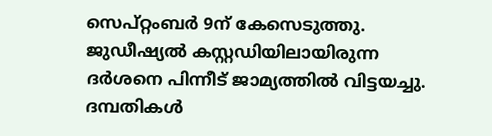സെപ്റ്റംബര്‍ 9ന് കേസെടുത്തു. ജുഡീഷ്യല്‍ കസ്റ്റഡിയിലായിരുന്ന ദര്‍ശനെ പിന്നീട് ജാമ്യത്തില്‍ വിട്ടയച്ചു. ദമ്പതികള്‍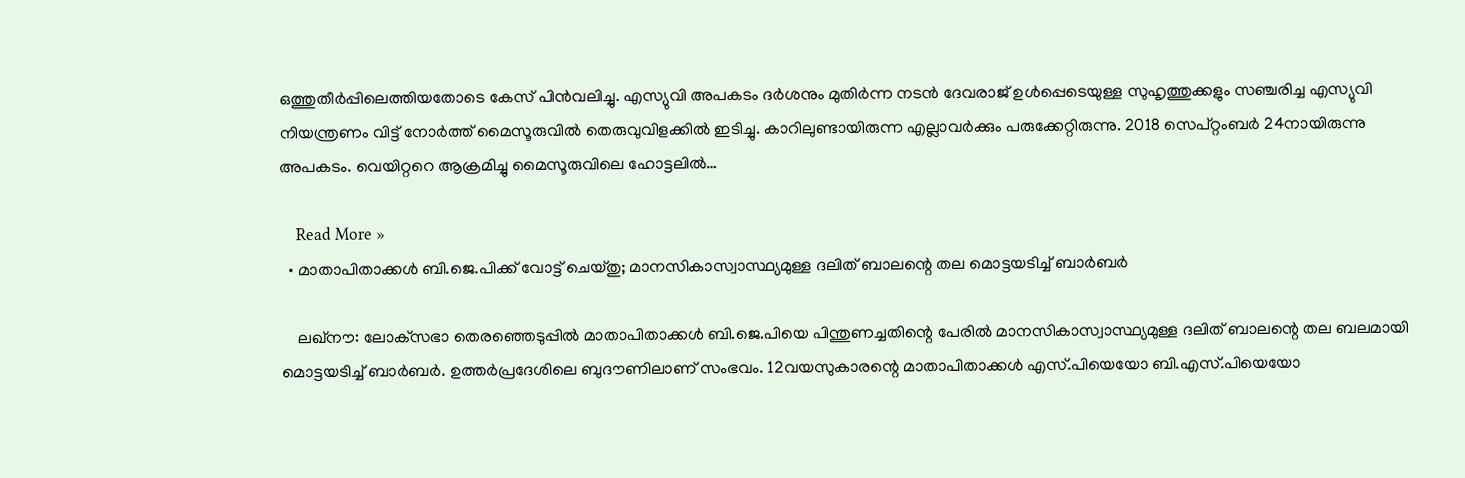ഒത്തുതീര്‍പ്പിലെത്തിയതോടെ കേസ് പിന്‍വലിച്ചു. എസ്യുവി അപകടം ദര്‍ശനും മുതിര്‍ന്ന നടന്‍ ദേവരാജ് ഉള്‍പ്പെടെയുള്ള സുഹൃത്തുക്കളും സഞ്ചരിച്ച എസ്യുവി നിയന്ത്രണം വിട്ട് നോര്‍ത്ത് മൈസൂരുവില്‍ തെരുവുവിളക്കില്‍ ഇടിച്ചു. കാറിലുണ്ടായിരുന്ന എല്ലാവര്‍ക്കും പരുക്കേറ്റിരുന്നു. 2018 സെപ്റ്റംബര്‍ 24നായിരുന്നു അപകടം. വെയിറ്ററെ ആക്രമിച്ചു മൈസൂരുവിലെ ഹോട്ടലില്‍…

    Read More »
  • മാതാപിതാക്കള്‍ ബി.ജെ.പിക്ക് വോട്ട് ചെയ്തു; മാനസികാസ്വാസ്ഥ്യമുള്ള ദലിത് ബാലന്റെ തല മൊട്ടയടിച്ച് ബാര്‍ബര്‍

    ലഖ്‌നൗ: ലോക്‌സഭാ തെരഞ്ഞെടുപ്പില്‍ മാതാപിതാക്കള്‍ ബി.ജെ.പിയെ പിന്തുണച്ചതിന്റെ പേരില്‍ മാനസികാസ്വാസ്ഥ്യമുള്ള ദലിത് ബാലന്റെ തല ബലമായി മൊട്ടയടിച്ച് ബാര്‍ബര്‍. ഉത്തര്‍പ്രദേശിലെ ബുദൗണിലാണ് സംഭവം. 12വയസുകാരന്റെ മാതാപിതാക്കള്‍ എസ്.പിയെയോ ബി.എസ്.പിയെയോ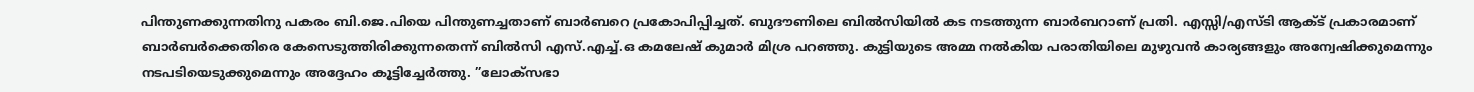പിന്തുണക്കുന്നതിനു പകരം ബി.ജെ.പിയെ പിന്തുണച്ചതാണ് ബാര്‍ബറെ പ്രകോപിപ്പിച്ചത്. ബുദൗണിലെ ബില്‍സിയില്‍ കട നടത്തുന്ന ബാര്‍ബറാണ് പ്രതി. എസ്സി/എസ്ടി ആക്ട് പ്രകാരമാണ് ബാര്‍ബര്‍ക്കെതിരെ കേസെടുത്തിരിക്കുന്നതെന്ന് ബില്‍സി എസ്.എച്ച്.ഒ കമലേഷ് കുമാര്‍ മിശ്ര പറഞ്ഞു. കുട്ടിയുടെ അമ്മ നല്‍കിയ പരാതിയിലെ മുഴുവന്‍ കാര്യങ്ങളും അന്വേഷിക്കുമെന്നും നടപടിയെടുക്കുമെന്നും അദ്ദേഹം കൂട്ടിച്ചേര്‍ത്തു. ”ലോക്സഭാ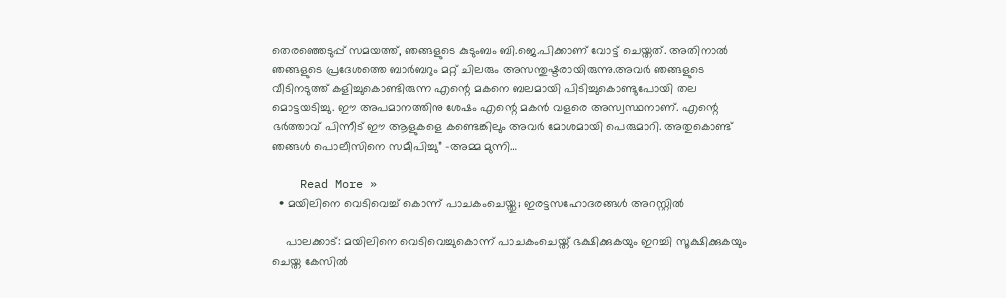തെരഞ്ഞെടുപ്പ് സമയത്ത്, ഞങ്ങളുടെ കുടുംബം ബി.ജെ.പിക്കാണ് വോട്ട് ചെയ്തത്. അതിനാല്‍ ഞങ്ങളുടെ പ്രദേശത്തെ ബാര്‍ബറും മറ്റ് ചിലരും അസന്തുഷ്ടരായിരുന്നു.അവര്‍ ഞങ്ങളുടെ വീടിനടുത്ത് കളിച്ചുകൊണ്ടിരുന്ന എന്റെ മകനെ ബലമായി പിടിച്ചുകൊണ്ടുപോയി തല മൊട്ടയടിച്ചു. ഈ അപമാനത്തിനു ശേഷം എന്റെ മകന്‍ വളരെ അസ്വസ്ഥനാണ്. എന്റെ ഭര്‍ത്താവ് പിന്നീട് ഈ ആളുകളെ കണ്ടെങ്കിലും അവര്‍ മോശമായി പെരുമാറി. അതുകൊണ്ട് ഞങ്ങള്‍ പൊലീസിനെ സമീപിച്ചു” -അമ്മ മുന്നി…

    Read More »
  • മയിലിനെ വെടിവെച്ച് കൊന്ന് പാചകംചെയ്തു; ഇരട്ടസഹോദരങ്ങള്‍ അറസ്റ്റില്‍

    പാലക്കാട്: മയിലിനെ വെടിവെച്ചുകൊന്ന് പാചകംചെയ്ത് ഭക്ഷിക്കുകയും ഇറച്ചി സൂക്ഷിക്കുകയും ചെയ്ത കേസില്‍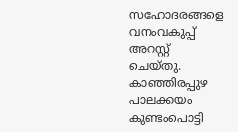സഹോദരങ്ങളെ വനംവകുപ്പ് അറസ്റ്റ് ചെയ്തു. കാഞ്ഞിരപ്പുഴ പാലക്കയം കുണ്ടംപൊട്ടി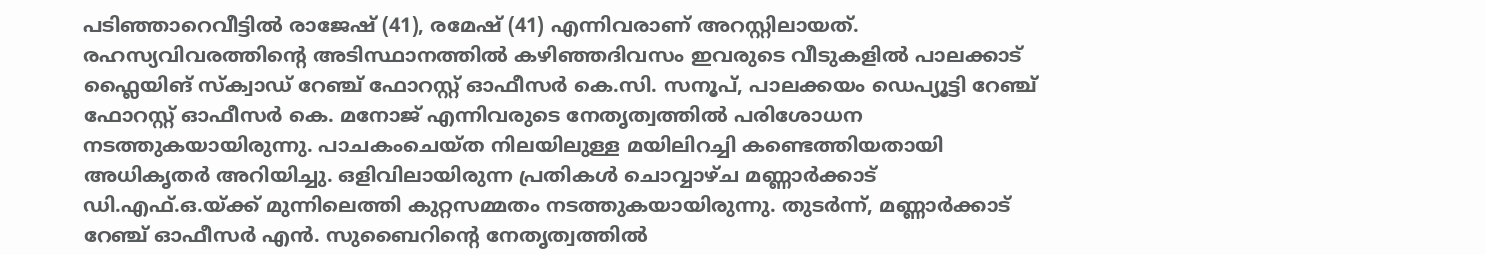പടിഞ്ഞാറെവീട്ടില്‍ രാജേഷ് (41), രമേഷ് (41) എന്നിവരാണ് അറസ്റ്റിലായത്. രഹസ്യവിവരത്തിന്റെ അടിസ്ഥാനത്തില്‍ കഴിഞ്ഞദിവസം ഇവരുടെ വീടുകളില്‍ പാലക്കാട് ഫ്ലൈയിങ് സ്‌ക്വാഡ് റേഞ്ച് ഫോറസ്റ്റ് ഓഫീസര്‍ കെ.സി. സനൂപ്, പാലക്കയം ഡെപ്യൂട്ടി റേഞ്ച് ഫോറസ്റ്റ് ഓഫീസര്‍ കെ. മനോജ് എന്നിവരുടെ നേതൃത്വത്തില്‍ പരിശോധന നടത്തുകയായിരുന്നു. പാചകംചെയ്ത നിലയിലുള്ള മയിലിറച്ചി കണ്ടെത്തിയതായി അധികൃതര്‍ അറിയിച്ചു. ഒളിവിലായിരുന്ന പ്രതികള്‍ ചൊവ്വാഴ്ച മണ്ണാര്‍ക്കാട് ഡി.എഫ്.ഒ.യ്ക്ക് മുന്നിലെത്തി കുറ്റസമ്മതം നടത്തുകയായിരുന്നു. തുടര്‍ന്ന്, മണ്ണാര്‍ക്കാട് റേഞ്ച് ഓഫീസര്‍ എന്‍. സുബൈറിന്റെ നേതൃത്വത്തില്‍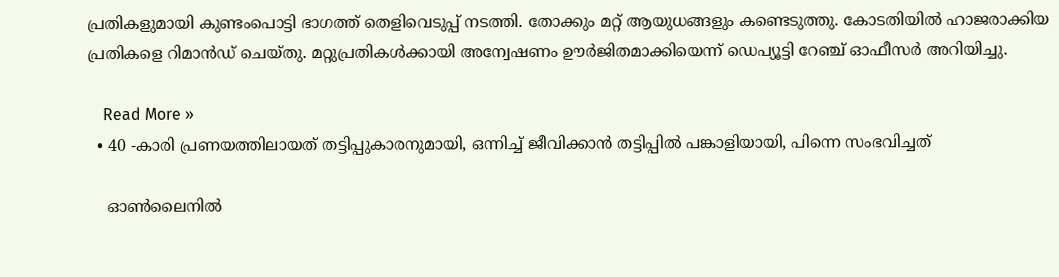പ്രതികളുമായി കുണ്ടംപൊട്ടി ഭാഗത്ത് തെളിവെടുപ്പ് നടത്തി. തോക്കും മറ്റ് ആയുധങ്ങളും കണ്ടെടുത്തു. കോടതിയില്‍ ഹാജരാക്കിയ പ്രതികളെ റിമാന്‍ഡ് ചെയ്തു. മറ്റുപ്രതികള്‍ക്കായി അന്വേഷണം ഊര്‍ജിതമാക്കിയെന്ന് ഡെപ്യൂട്ടി റേഞ്ച് ഓഫീസര്‍ അറിയിച്ചു.

    Read More »
  • 40 -കാരി പ്രണയത്തിലായത് തട്ടിപ്പുകാരനുമായി, ഒന്നിച്ച് ജീവിക്കാന്‍ തട്ടിപ്പില്‍ പങ്കാളിയായി, പിന്നെ സംഭവിച്ചത്

    ഓണ്‍ലൈനില്‍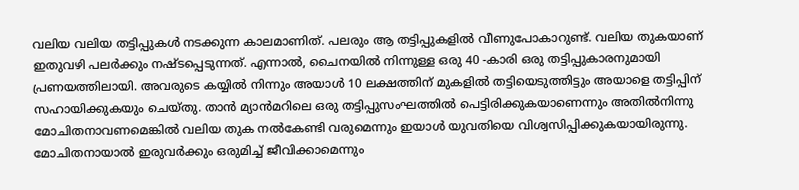വലിയ വലിയ തട്ടിപ്പുകള്‍ നടക്കുന്ന കാലമാണിത്. പലരും ആ തട്ടിപ്പുകളില്‍ വീണുപോകാറുണ്ട്. വലിയ തുകയാണ് ഇതുവഴി പലര്‍ക്കും നഷ്ടപ്പെടുന്നത്. എന്നാല്‍, ചൈനയില്‍ നിന്നുള്ള ഒരു 40 -കാരി ഒരു തട്ടിപ്പുകാരനുമായി പ്രണയത്തിലായി. അവരുടെ കയ്യില്‍ നിന്നും അയാള്‍ 10 ലക്ഷത്തിന് മുകളില്‍ തട്ടിയെടുത്തിട്ടും അയാളെ തട്ടിപ്പിന് സഹായിക്കുകയും ചെയ്തു. താന്‍ മ്യാന്‍മറിലെ ഒരു തട്ടിപ്പുസംഘത്തില്‍ പെട്ടിരിക്കുകയാണെന്നും അതില്‍നിന്നു മോചിതനാവണമെങ്കില്‍ വലിയ തുക നല്‍കേണ്ടി വരുമെന്നും ഇയാള്‍ യുവതിയെ വിശ്വസിപ്പിക്കുകയായിരുന്നു. മോചിതനായാല്‍ ഇരുവര്‍ക്കും ഒരുമിച്ച് ജീവിക്കാമെന്നും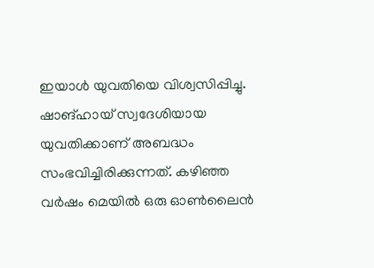ഇയാള്‍ യുവതിയെ വിശ്വസിപ്പിച്ചു. ഷാങ്ഹായ് സ്വദേശിയായ യുവതിക്കാണ് അബദ്ധം സംഭവിച്ചിരിക്കുന്നത്. കഴിഞ്ഞ വര്‍ഷം മെയില്‍ ഒരു ഓണ്‍ലൈന്‍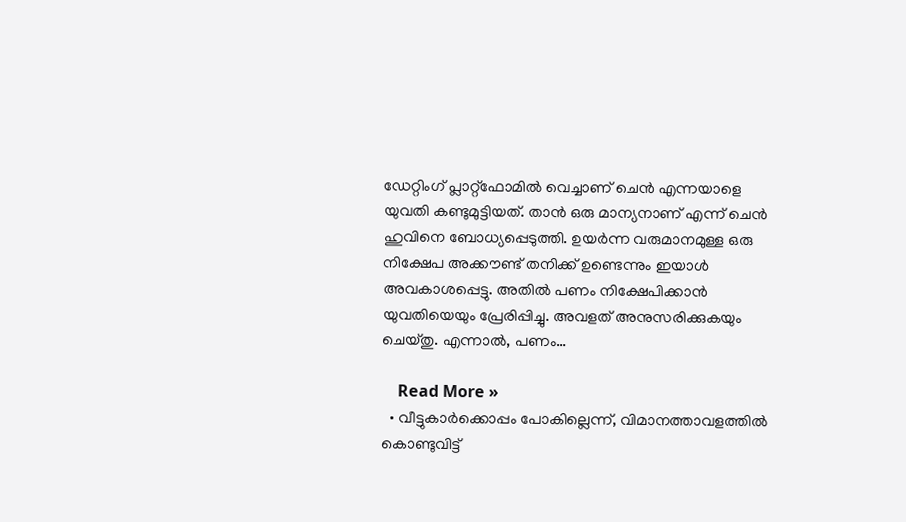ഡേറ്റിംഗ് പ്ലാറ്റ്ഫോമില്‍ വെച്ചാണ് ചെന്‍ എന്നയാളെ യുവതി കണ്ടുമുട്ടിയത്. താന്‍ ഒരു മാന്യനാണ് എന്ന് ചെന്‍ ഹുവിനെ ബോധ്യപ്പെടുത്തി. ഉയര്‍ന്ന വരുമാനമുള്ള ഒരു നിക്ഷേപ അക്കൗണ്ട് തനിക്ക് ഉണ്ടെന്നും ഇയാള്‍ അവകാശപ്പെട്ടു. അതില്‍ പണം നിക്ഷേപിക്കാന്‍ യുവതിയെയും പ്രേരിപ്പിച്ചു. അവളത് അനുസരിക്കുകയും ചെയ്തു. എന്നാല്‍, പണം…

    Read More »
  • വീട്ടുകാര്‍ക്കൊപ്പം പോകില്ലെന്ന്, വിമാനത്താവളത്തില്‍ കൊണ്ടുവിട്ട്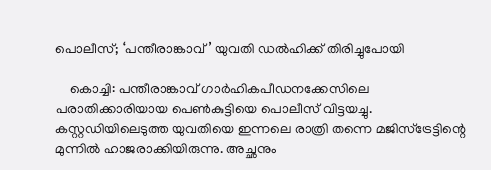പൊലീസ്; ‘പന്തീരാങ്കാവ്’ യുവതി ഡല്‍ഹിക്ക് തിരിച്ചുപോയി

    കൊച്ചി: പന്തീരാങ്കാവ് ഗാര്‍ഹികപീഡനക്കേസിലെ പരാതിക്കാരിയായ പെണ്‍കുട്ടിയെ പൊലീസ് വിട്ടയച്ചു. കസ്റ്റഡിയിലെടുത്ത യുവതിയെ ഇന്നലെ രാത്രി തന്നെ മജിസ്ട്രേട്ടിന്റെ മുന്നില്‍ ഹാജരാക്കിയിരുന്നു. അച്ഛനും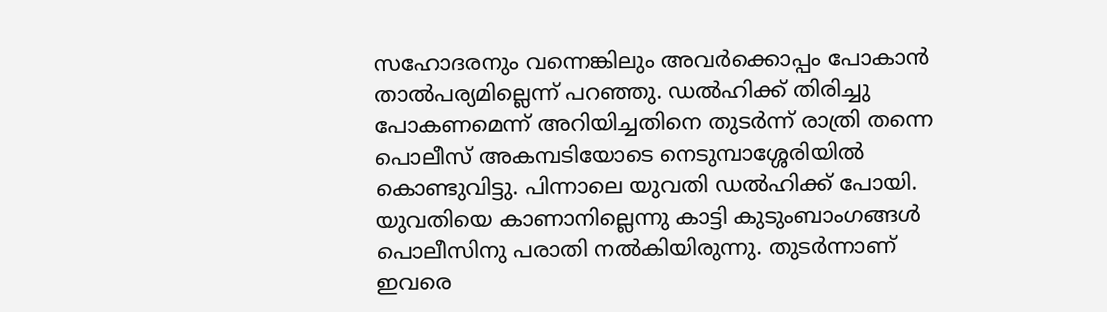സഹോദരനും വന്നെങ്കിലും അവര്‍ക്കൊപ്പം പോകാന്‍ താല്‍പര്യമില്ലെന്ന് പറഞ്ഞു. ഡല്‍ഹിക്ക് തിരിച്ചു പോകണമെന്ന് അറിയിച്ചതിനെ തുടര്‍ന്ന് രാത്രി തന്നെ പൊലീസ് അകമ്പടിയോടെ നെടുമ്പാശ്ശേരിയില്‍ കൊണ്ടുവിട്ടു. പിന്നാലെ യുവതി ഡല്‍ഹിക്ക് പോയി. യുവതിയെ കാണാനില്ലെന്നു കാട്ടി കുടുംബാംഗങ്ങള്‍ പൊലീസിനു പരാതി നല്‍കിയിരുന്നു. തുടര്‍ന്നാണ് ഇവരെ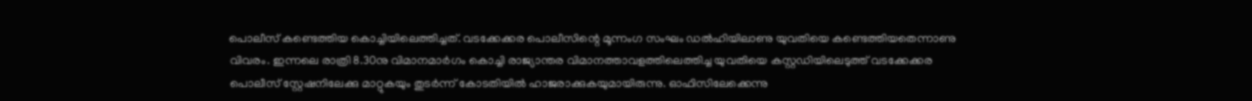പൊലീസ് കണ്ടെത്തിയ കൊച്ചിയിലെത്തിച്ചത്. വടക്കേക്കര പൊലീസിന്റെ മൂന്നംഗ സംഘം ഡല്‍ഹിയിലാണു യുവതിയെ കണ്ടെത്തിയതെന്നാണു വിവരം. ഇന്നലെ രാത്രി 8.30നു വിമാനമാര്‍ഗം കൊച്ചി രാജ്യാന്തര വിമാനത്താവളത്തിലെത്തിച്ച യുവതിയെ കസ്റ്റഡിയിലെടുത്ത് വടക്കേക്കര പൊലീസ് സ്റ്റേഷനിലേക്കു മാറ്റുകയും തുടര്‍ന്ന് കോടതിയില്‍ ഹാജരാക്കുകയുമായിരുന്നു. ഓഫിസിലേക്കെന്നു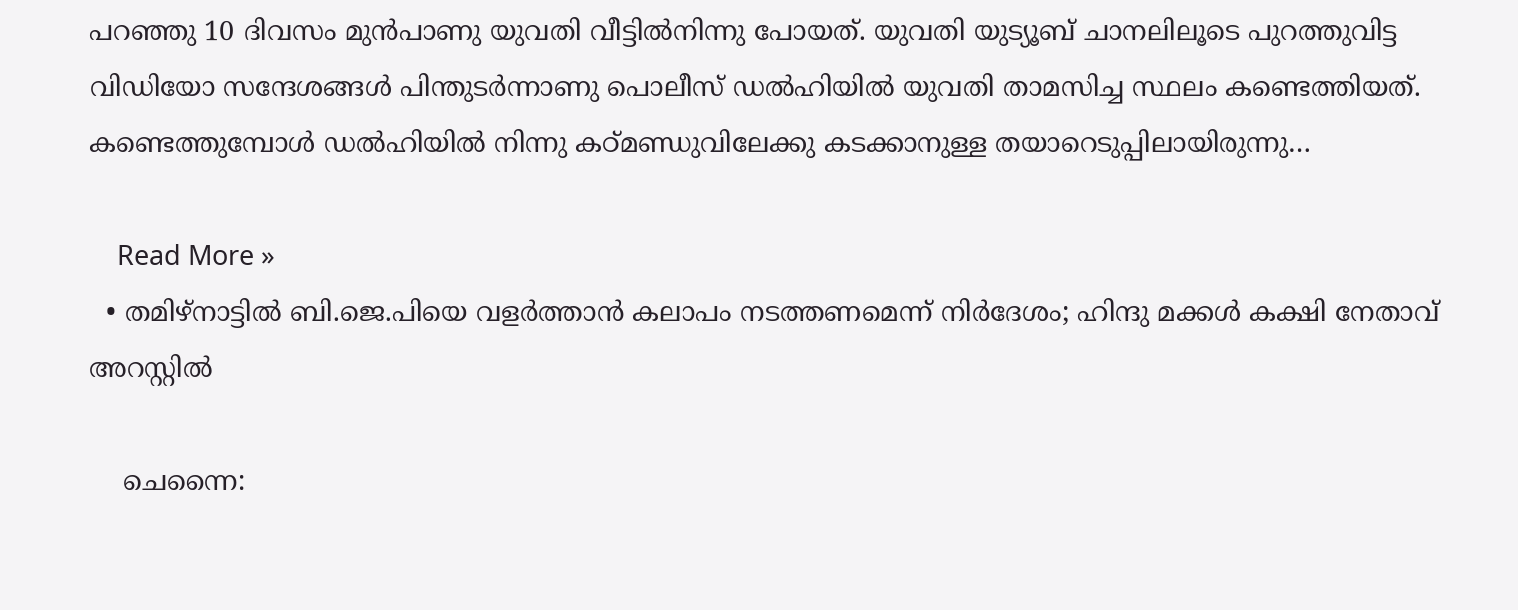പറഞ്ഞു 10 ദിവസം മുന്‍പാണു യുവതി വീട്ടില്‍നിന്നു പോയത്. യുവതി യുട്യൂബ് ചാനലിലൂടെ പുറത്തുവിട്ട വിഡിയോ സന്ദേശങ്ങള്‍ പിന്തുടര്‍ന്നാണു പൊലീസ് ഡല്‍ഹിയില്‍ യുവതി താമസിച്ച സ്ഥലം കണ്ടെത്തിയത്. കണ്ടെത്തുമ്പോള്‍ ഡല്‍ഹിയില്‍ നിന്നു കഠ്മണ്ഡുവിലേക്കു കടക്കാനുള്ള തയാറെടുപ്പിലായിരുന്നു…

    Read More »
  • തമിഴ്നാട്ടില്‍ ബി.ജെ.പിയെ വളര്‍ത്താന്‍ കലാപം നടത്തണമെന്ന് നിര്‍ദേശം; ഹിന്ദു മക്കള്‍ കക്ഷി നേതാവ് അറസ്റ്റില്‍

    ചെന്നൈ: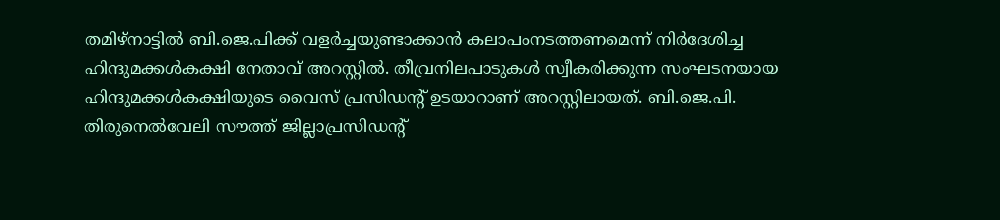തമിഴ്നാട്ടില്‍ ബി.ജെ.പിക്ക് വളര്‍ച്ചയുണ്ടാക്കാന്‍ കലാപംനടത്തണമെന്ന് നിര്‍ദേശിച്ച ഹിന്ദുമക്കള്‍കക്ഷി നേതാവ് അറസ്റ്റില്‍. തീവ്രനിലപാടുകള്‍ സ്വീകരിക്കുന്ന സംഘടനയായ ഹിന്ദുമക്കള്‍കക്ഷിയുടെ വൈസ് പ്രസിഡന്റ് ഉടയാറാണ് അറസ്റ്റിലായത്. ബി.ജെ.പി. തിരുനെല്‍വേലി സൗത്ത് ജില്ലാപ്രസിഡന്റ്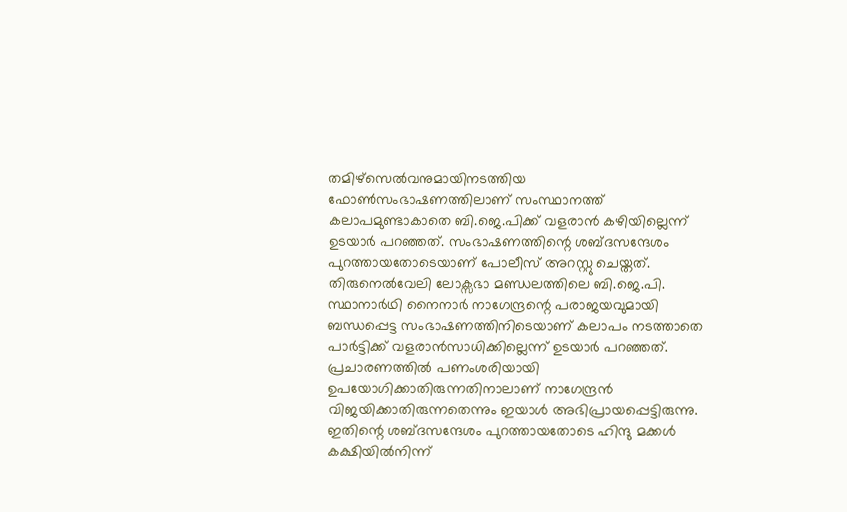തമിഴ്സെല്‍വനുമായിനടത്തിയ ഫോണ്‍സംഭാഷണത്തിലാണ് സംസ്ഥാനത്ത് കലാപമുണ്ടാകാതെ ബി.ജെ.പിക്ക് വളരാന്‍ കഴിയില്ലെന്ന് ഉടയാര്‍ പറഞ്ഞത്. സംഭാഷണത്തിന്റെ ശബ്ദസന്ദേശം പുറത്തായതോടെയാണ് പോലീസ് അറസ്റ്റു ചെയ്തത്. തിരുനെല്‍വേലി ലോക്സഭാ മണ്ഡലത്തിലെ ബി.ജെ.പി. സ്ഥാനാര്‍ഥി നൈനാര്‍ നാഗേന്ദ്രന്റെ പരാജയവുമായി ബന്ധപ്പെട്ട സംഭാഷണത്തിനിടെയാണ് കലാപം നടത്താതെ പാര്‍ട്ടിക്ക് വളരാന്‍സാധിക്കില്ലെന്ന് ഉടയാര്‍ പറഞ്ഞത്. പ്രചാരണത്തില്‍ പണംശരിയായി ഉപയോഗിക്കാതിരുന്നതിനാലാണ് നാഗേന്ദ്രന്‍ വിജയിക്കാതിരുന്നതെന്നും ഇയാള്‍ അഭിപ്രായപ്പെട്ടിരുന്നു. ഇതിന്റെ ശബ്ദസന്ദേശം പുറത്തായതോടെ ഹിന്ദു മക്കള്‍ കക്ഷിയില്‍നിന്ന്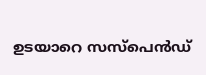ഉടയാറെ സസ്പെന്‍ഡ്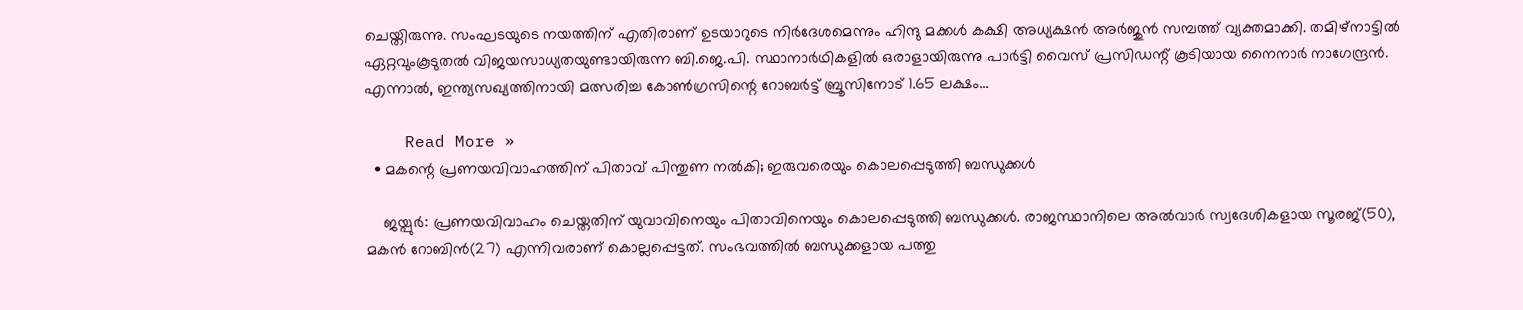ചെയ്തിരുന്നു. സംഘടയുടെ നയത്തിന് എതിരാണ് ഉടയാറുടെ നിര്‍ദേശമെന്നും ഹിന്ദു മക്കള്‍ കക്ഷി അധ്യക്ഷന്‍ അര്‍ജുന്‍ സമ്പത്ത് വ്യക്തമാക്കി. തമിഴ്നാട്ടില്‍ ഏറ്റവുംകൂടുതല്‍ വിജയസാധ്യതയുണ്ടായിരുന്ന ബി.ജെ.പി. സ്ഥാനാര്‍ഥികളില്‍ ഒരാളായിരുന്നു പാര്‍ട്ടി വൈസ് പ്രസിഡന്റ് കൂടിയായ നൈനാര്‍ നാഗേന്ദ്രന്‍. എന്നാല്‍, ഇന്ത്യസഖ്യത്തിനായി മത്സരിച്ച കോണ്‍ഗ്രസിന്റെ റോബര്‍ട്ട് ബ്രൂസിനോട് 1.65 ലക്ഷം…

    Read More »
  • മകന്റെ പ്രണയവിവാഹത്തിന് പിതാവ് പിന്തുണ നല്‍കി; ഇരുവരെയും കൊലപ്പെടുത്തി ബന്ധുക്കള്‍

    ജയ്പുര്‍: പ്രണയവിവാഹം ചെയ്തതിന് യുവാവിനെയും പിതാവിനെയും കൊലപ്പെടുത്തി ബന്ധുക്കള്‍. രാജസ്ഥാനിലെ അല്‍വാര്‍ സ്വദേശികളായ സൂരജ്(50), മകന്‍ റോബിന്‍(27) എന്നിവരാണ് കൊല്ലപ്പെട്ടത്. സംഭവത്തില്‍ ബന്ധുക്കളായ പത്തു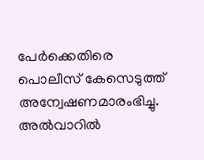പേര്‍ക്കെതിരെ പൊലീസ് കേസെടുത്ത് അന്വേഷണമാരംഭിച്ചു. അല്‍വാറില്‍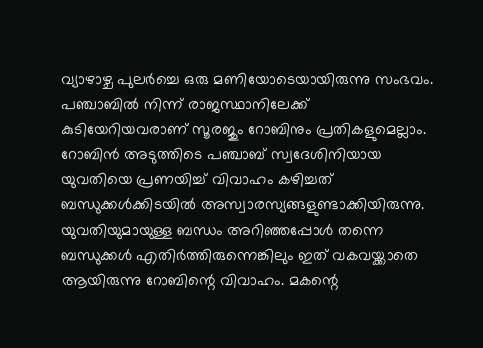വ്യാഴാഴ്ച പുലര്‍ച്ചെ ഒരു മണിയോടെയായിരുന്നു സംഭവം. പഞ്ചാബില്‍ നിന്ന് രാജസ്ഥാനിലേക്ക് കുടിയേറിയവരാണ് സൂരജും റോബിനും പ്രതികളുമെല്ലാം. റോബിന്‍ അടുത്തിടെ പഞ്ചാബ് സ്വദേശിനിയായ യുവതിയെ പ്രണയിച്ച് വിവാഹം കഴിച്ചത് ബന്ധുക്കള്‍ക്കിടയില്‍ അസ്വാരസ്യങ്ങളുണ്ടാക്കിയിരുന്നു. യുവതിയുമായുള്ള ബന്ധം അറിഞ്ഞപ്പോള്‍ തന്നെ ബന്ധുക്കള്‍ എതിര്‍ത്തിരുന്നെങ്കിലും ഇത് വകവയ്ക്കാതെ ആയിരുന്നു റോബിന്റെ വിവാഹം. മകന്റെ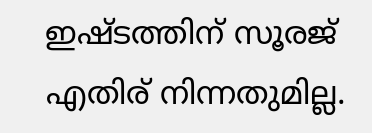ഇഷ്ടത്തിന് സൂരജ് എതിര് നിന്നതുമില്ല.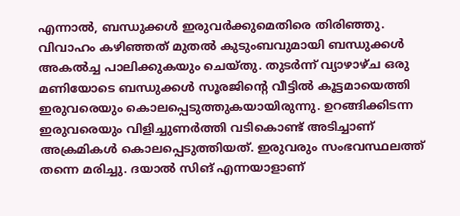എന്നാല്‍, ബന്ധുക്കള്‍ ഇരുവര്‍ക്കുമെതിരെ തിരിഞ്ഞു. വിവാഹം കഴിഞ്ഞത് മുതല്‍ കുടുംബവുമായി ബന്ധുക്കള്‍ അകല്‍ച്ച പാലിക്കുകയും ചെയ്തു. തുടര്‍ന്ന് വ്യാഴാഴ്ച ഒരു മണിയോടെ ബന്ധുക്കള്‍ സൂരജിന്റെ വീട്ടില്‍ കൂട്ടമായെത്തി ഇരുവരെയും കൊലപ്പെടുത്തുകയായിരുന്നു. ഉറങ്ങിക്കിടന്ന ഇരുവരെയും വിളിച്ചുണര്‍ത്തി വടികൊണ്ട് അടിച്ചാണ് അക്രമികള്‍ കൊലപ്പെടുത്തിയത്. ഇരുവരും സംഭവസ്ഥലത്ത് തന്നെ മരിച്ചു. ദയാല്‍ സിങ് എന്നയാളാണ്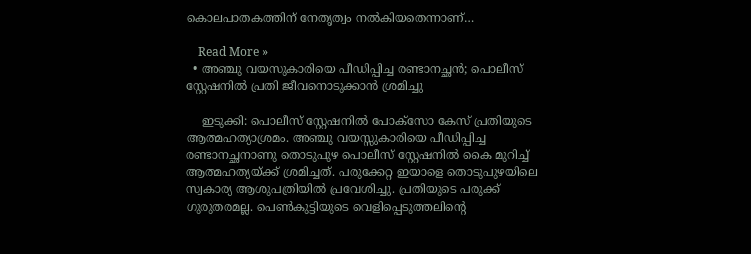കൊലപാതകത്തിന് നേതൃത്വം നല്‍കിയതെന്നാണ്…

    Read More »
  • അഞ്ചു വയസുകാരിയെ പീഡിപ്പിച്ച രണ്ടാനച്ഛന്‍; പൊലീസ് സ്റ്റേഷനില്‍ പ്രതി ജീവനൊടുക്കാന്‍ ശ്രമിച്ചു

    ഇടുക്കി: പൊലീസ് സ്റ്റേഷനില്‍ പോക്‌സോ കേസ് പ്രതിയുടെ ആത്മഹത്യാശ്രമം. അഞ്ചു വയസ്സുകാരിയെ പീഡിപ്പിച്ച രണ്ടാനച്ഛനാണു തൊടുപുഴ പൊലീസ് സ്റ്റേഷനില്‍ കൈ മുറിച്ച് ആത്മഹത്യയ്ക്ക് ശ്രമിച്ചത്. പരുക്കേറ്റ ഇയാളെ തൊടുപുഴയിലെ സ്വകാര്യ ആശുപത്രിയില്‍ പ്രവേശിച്ചു. പ്രതിയുടെ പരുക്ക് ഗുരുതരമല്ല. പെണ്‍കുട്ടിയുടെ വെളിപ്പെടുത്തലിന്റെ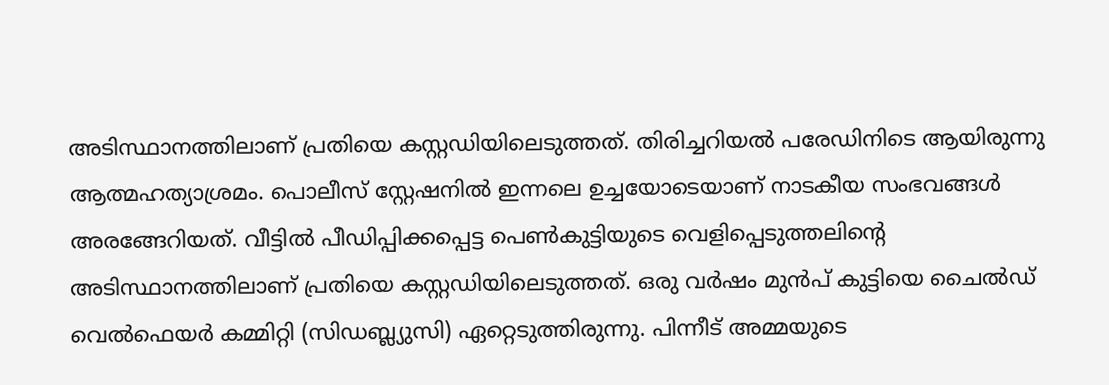അടിസ്ഥാനത്തിലാണ് പ്രതിയെ കസ്റ്റഡിയിലെടുത്തത്. തിരിച്ചറിയല്‍ പരേഡിനിടെ ആയിരുന്നു ആത്മഹത്യാശ്രമം. പൊലീസ് സ്റ്റേഷനില്‍ ഇന്നലെ ഉച്ചയോടെയാണ് നാടകീയ സംഭവങ്ങള്‍ അരങ്ങേറിയത്. വീട്ടില്‍ പീഡിപ്പിക്കപ്പെട്ട പെണ്‍കുട്ടിയുടെ വെളിപ്പെടുത്തലിന്റെ അടിസ്ഥാനത്തിലാണ് പ്രതിയെ കസ്റ്റഡിയിലെടുത്തത്. ഒരു വര്‍ഷം മുന്‍പ് കുട്ടിയെ ചൈല്‍ഡ് വെല്‍ഫെയര്‍ കമ്മിറ്റി (സിഡബ്ല്യുസി) ഏറ്റെടുത്തിരുന്നു. പിന്നീട് അമ്മയുടെ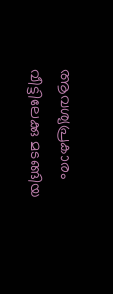ആവശ്യപ്രകാരം വീട്ടിലേക്കു മടങ്ങിയ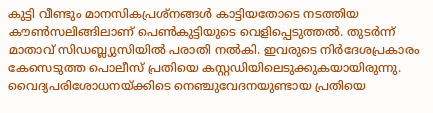കുട്ടി വീണ്ടും മാനസികപ്രശ്‌നങ്ങള്‍ കാട്ടിയതോടെ നടത്തിയ കൗണ്‍സലിങ്ങിലാണ് പെണ്‍കുട്ടിയുടെ വെളിപ്പെടുത്തല്‍. തുടര്‍ന്ന് മാതാവ് സിഡബ്ല്യുസിയില്‍ പരാതി നല്‍കി. ഇവരുടെ നിര്‍ദേശപ്രകാരം കേസെടുത്ത പൊലീസ് പ്രതിയെ കസ്റ്റഡിയിലെടുക്കുകയായിരുന്നു. വൈദ്യപരിശോധനയ്ക്കിടെ നെഞ്ചുവേദനയുണ്ടായ പ്രതിയെ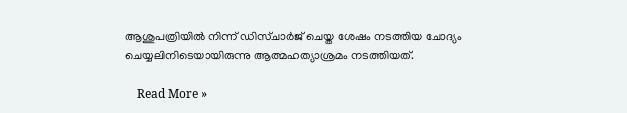ആശുപത്രിയില്‍ നിന്ന് ഡിസ്ചാര്‍ജ് ചെയ്ത ശേഷം നടത്തിയ ചോദ്യം ചെയ്യലിനിടെയായിരുന്നു ആത്മഹത്യാശ്രമം നടത്തിയത്.

    Read More »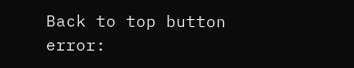Back to top button
error: